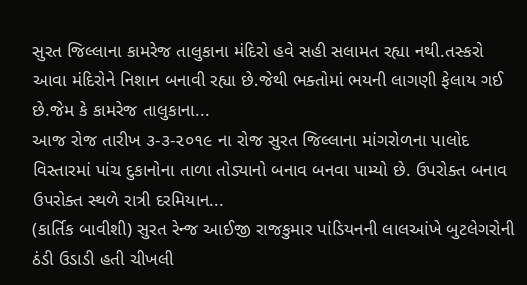સુરત જિલ્લાના કામરેજ તાલુકાના મંદિરો હવે સહી સલામત રહ્યા નથી.તસ્કરો આવા મંદિરોને નિશાન બનાવી રહ્યા છે.જેથી ભક્તોમાં ભયની લાગણી ફેલાય ગઈ છે.જેમ કે કામરેજ તાલુકાના...
આજ રોજ તારીખ ૩-૩-૨૦૧૯ ના રોજ સુરત જિલ્લાના માંગરોળના પાલોદ વિસ્તારમાં પાંચ દુકાનોના તાળા તોડ્યાનો બનાવ બનવા પામ્યો છે. ઉપરોક્ત બનાવ ઉપરોક્ત સ્થળે રાત્રી દરમિયાન...
(કાર્તિક બાવીશી) સુરત રેન્જ આઈજી રાજકુમાર પાંડિયનની લાલઆંખે બુટલેગરોની ઠંડી ઉડાડી હતી ચીખલી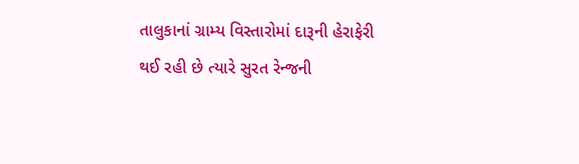તાલુકાનાં ગ્રામ્ય વિસ્તારોમાં દારૂની હેરાફેરી થઈ રહી છે ત્યારે સુરત રેન્જની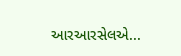આરઆરસેલએ...